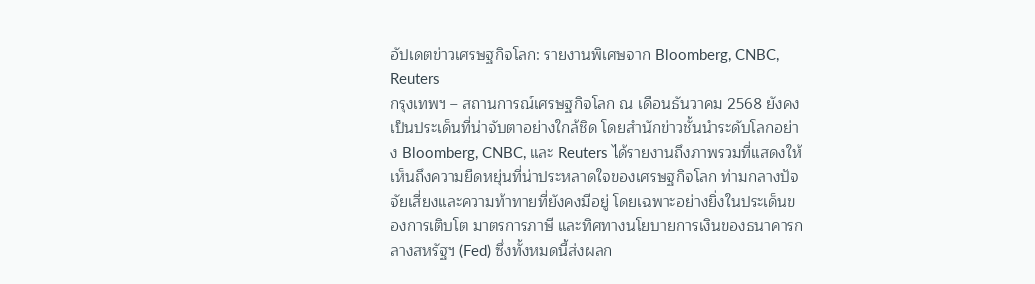อัปเดตข่าวเศรษฐกิจโลก: รายงานพิเศษจาก Bloomberg, CNBC, Reuters
กรุงเทพฯ – สถานการณ์เศรษฐกิจโลก ณ เดือนธันวาคม 2568 ยังคงเป็นประเด็นที่น่าจับตาอย่างใกล้ชิด โดยสำนักข่าวชั้นนำระดับโลกอย่าง Bloomberg, CNBC, และ Reuters ได้รายงานถึงภาพรวมที่แสดงให้เห็นถึงความยืดหยุ่นที่น่าประหลาดใจของเศรษฐกิจโลก ท่ามกลางปัจจัยเสี่ยงและความท้าทายที่ยังคงมีอยู่ โดยเฉพาะอย่างยิ่งในประเด็นของการเติบโต มาตรการภาษี และทิศทางนโยบายการเงินของธนาคารกลางสหรัฐฯ (Fed) ซึ่งทั้งหมดนี้ส่งผลก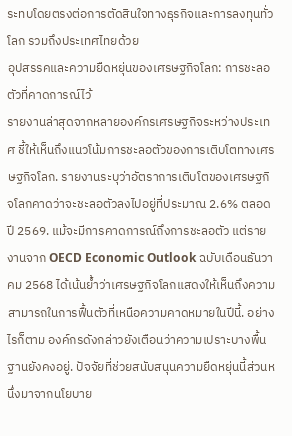ระทบโดยตรงต่อการตัดสินใจทางธุรกิจและการลงทุนทั่วโลก รวมถึงประเทศไทยด้วย
อุปสรรคและความยืดหยุ่นของเศรษฐกิจโลก: การชะลอตัวที่คาดการณ์ไว้
รายงานล่าสุดจากหลายองค์กรเศรษฐกิจระหว่างประเทศ ชี้ให้เห็นถึงแนวโน้มการชะลอตัวของการเติบโตทางเศรษฐกิจโลก. รายงานระบุว่าอัตราการเติบโตของเศรษฐกิจโลกคาดว่าจะชะลอตัวลงไปอยู่ที่ประมาณ 2.6% ตลอดปี 2569. แม้จะมีการคาดการณ์ถึงการชะลอตัว แต่รายงานจาก OECD Economic Outlook ฉบับเดือนธันวาคม 2568 ได้เน้นย้ำว่าเศรษฐกิจโลกแสดงให้เห็นถึงความสามารถในการฟื้นตัวที่เหนือความคาดหมายในปีนี้. อย่างไรก็ตาม องค์กรดังกล่าวยังเตือนว่าความเปราะบางพื้นฐานยังคงอยู่. ปัจจัยที่ช่วยสนับสนุนความยืดหยุ่นนี้ส่วนหนึ่งมาจากนโยบาย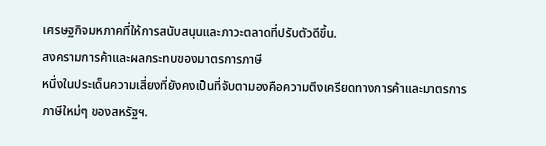เศรษฐกิจมหภาคที่ให้การสนับสนุนและภาวะตลาดที่ปรับตัวดีขึ้น.
สงครามการค้าและผลกระทบของมาตรการภาษี
หนึ่งในประเด็นความเสี่ยงที่ยังคงเป็นที่จับตามองคือความตึงเครียดทางการค้าและมาตรการภาษีใหม่ๆ ของสหรัฐฯ.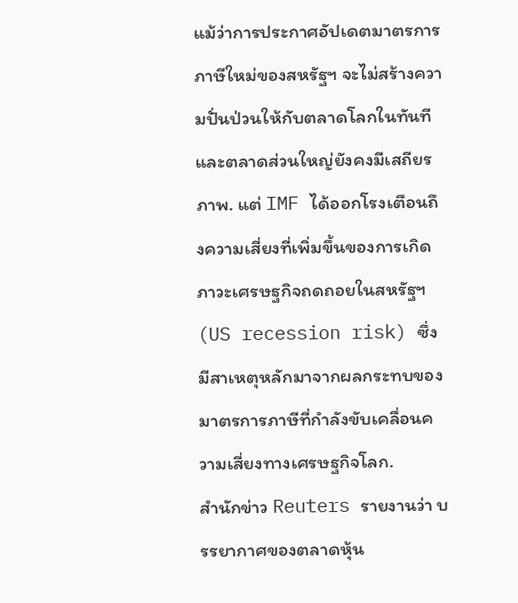แม้ว่าการประกาศอัปเดตมาตรการภาษีใหม่ของสหรัฐฯ จะไม่สร้างความปั่นป่วนให้กับตลาดโลกในทันที และตลาดส่วนใหญ่ยังคงมีเสถียรภาพ. แต่ IMF ได้ออกโรงเตือนถึงความเสี่ยงที่เพิ่มขึ้นของการเกิดภาวะเศรษฐกิจถดถอยในสหรัฐฯ (US recession risk) ซึ่งมีสาเหตุหลักมาจากผลกระทบของมาตรการภาษีที่กำลังขับเคลื่อนความเสี่ยงทางเศรษฐกิจโลก.
สำนักข่าว Reuters รายงานว่า บรรยากาศของตลาดหุ้น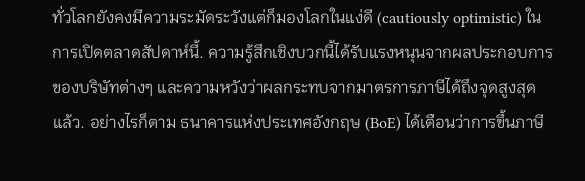ทั่วโลกยังคงมีความระมัดระวังแต่ก็มองโลกในแง่ดี (cautiously optimistic) ในการเปิดตลาดสัปดาห์นี้. ความรู้สึกเชิงบวกนี้ได้รับแรงหนุนจากผลประกอบการของบริษัทต่างๆ และความหวังว่าผลกระทบจากมาตรการภาษีได้ถึงจุดสูงสุดแล้ว. อย่างไรก็ตาม ธนาคารแห่งประเทศอังกฤษ (BoE) ได้เตือนว่าการขึ้นภาษี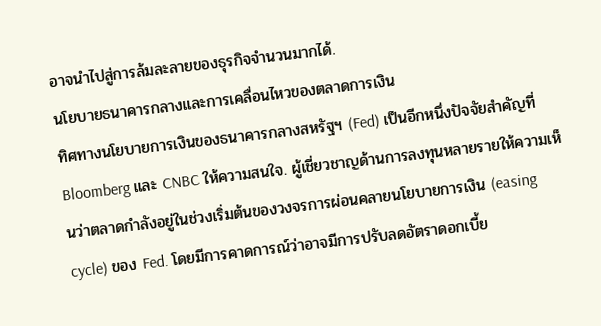อาจนำไปสู่การล้มละลายของธุรกิจจำนวนมากได้.
นโยบายธนาคารกลางและการเคลื่อนไหวของตลาดการเงิน
ทิศทางนโยบายการเงินของธนาคารกลางสหรัฐฯ (Fed) เป็นอีกหนึ่งปัจจัยสำคัญที่ Bloomberg และ CNBC ให้ความสนใจ. ผู้เชี่ยวชาญด้านการลงทุนหลายรายให้ความเห็นว่าตลาดกำลังอยู่ในช่วงเริ่มต้นของวงจรการผ่อนคลายนโยบายการเงิน (easing cycle) ของ Fed. โดยมีการคาดการณ์ว่าอาจมีการปรับลดอัตราดอกเบี้ย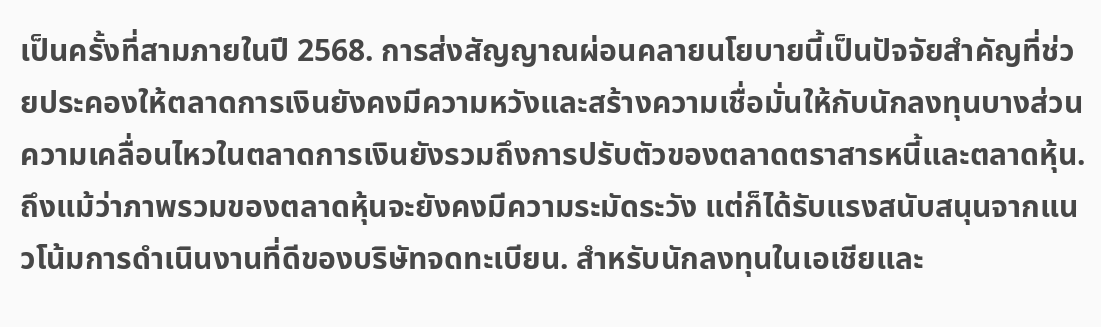เป็นครั้งที่สามภายในปี 2568. การส่งสัญญาณผ่อนคลายนโยบายนี้เป็นปัจจัยสำคัญที่ช่วยประคองให้ตลาดการเงินยังคงมีความหวังและสร้างความเชื่อมั่นให้กับนักลงทุนบางส่วน
ความเคลื่อนไหวในตลาดการเงินยังรวมถึงการปรับตัวของตลาดตราสารหนี้และตลาดหุ้น. ถึงแม้ว่าภาพรวมของตลาดหุ้นจะยังคงมีความระมัดระวัง แต่ก็ได้รับแรงสนับสนุนจากแนวโน้มการดำเนินงานที่ดีของบริษัทจดทะเบียน. สำหรับนักลงทุนในเอเชียและ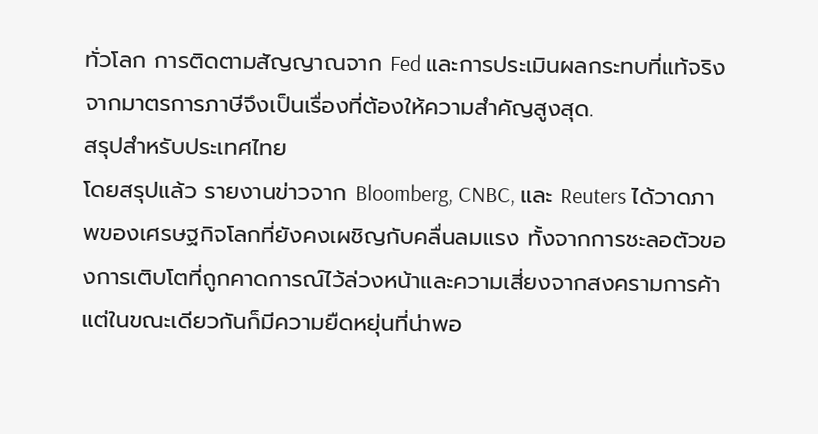ทั่วโลก การติดตามสัญญาณจาก Fed และการประเมินผลกระทบที่แท้จริงจากมาตรการภาษีจึงเป็นเรื่องที่ต้องให้ความสำคัญสูงสุด.
สรุปสำหรับประเทศไทย
โดยสรุปแล้ว รายงานข่าวจาก Bloomberg, CNBC, และ Reuters ได้วาดภาพของเศรษฐกิจโลกที่ยังคงเผชิญกับคลื่นลมแรง ทั้งจากการชะลอตัวของการเติบโตที่ถูกคาดการณ์ไว้ล่วงหน้าและความเสี่ยงจากสงครามการค้า แต่ในขณะเดียวกันก็มีความยืดหยุ่นที่น่าพอ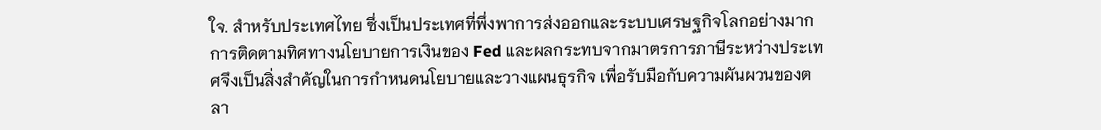ใจ. สำหรับประเทศไทย ซึ่งเป็นประเทศที่พึ่งพาการส่งออกและระบบเศรษฐกิจโลกอย่างมาก การติดตามทิศทางนโยบายการเงินของ Fed และผลกระทบจากมาตรการภาษีระหว่างประเทศจึงเป็นสิ่งสำคัญในการกำหนดนโยบายและวางแผนธุรกิจ เพื่อรับมือกับความผันผวนของตลา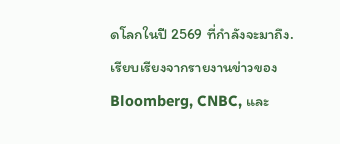ดโลกในปี 2569 ที่กำลังจะมาถึง.
เรียบเรียงจากรายงานข่าวของ Bloomberg, CNBC, และ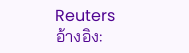Reuters
อ้างอิง: